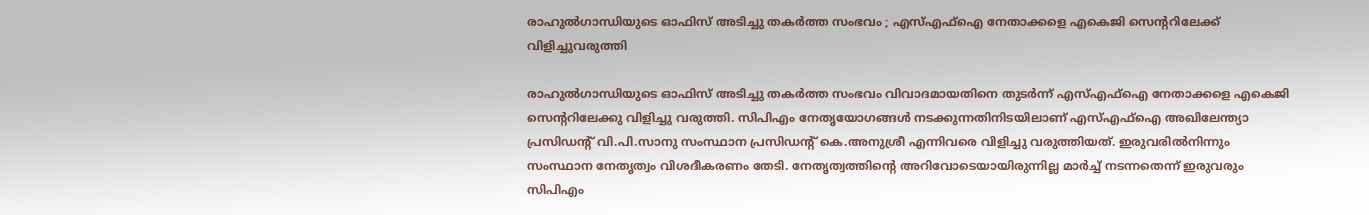രാഹുൽഗാന്ധിയുടെ ഓഫിസ് അടിച്ചു തകർത്ത സംഭവം ; എസ്എഫ്ഐ നേതാക്കളെ എകെജി സെന്‍ററിലേക്ക് ‌‌ വിളിച്ചുവരുത്തി

രാഹുൽഗാന്ധിയുടെ ഓഫിസ് അടിച്ചു തകർത്ത സംഭവം വിവാദമായതിനെ തുടർന്ന് എസ്എഫ്ഐ നേതാക്കളെ എകെജി സെന്ററിലേക്കു വിളിച്ചു വരുത്തി. സിപിഎം നേതൃയോഗങ്ങൾ നടക്കുന്നതിനിടയിലാണ് എസ്എഫ്ഐ അഖിലേന്ത്യാ പ്രസിഡന്റ് വി.പി.സാനു സംസ്ഥാന പ്രസിഡന്റ് കെ.അനുശ്രീ എന്നിവരെ വിളിച്ചു വരുത്തിയത്. ഇരുവരിൽനിന്നും സംസ്ഥാന നേതൃത്വം വിശദീകരണം തേടി. നേതൃത്വത്തിന്റെ അറിവോടെയായിരുന്നില്ല മാർച്ച് നടന്നതെന്ന് ഇരുവരും സിപിഎം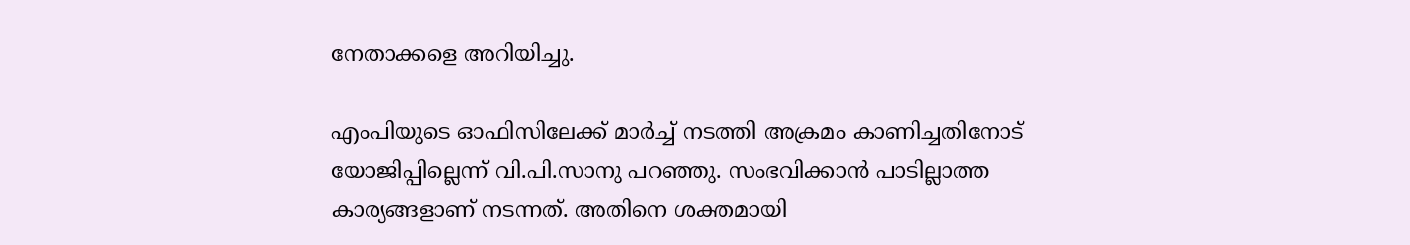നേതാക്കളെ അറിയിച്ചു.

എംപിയുടെ ഓഫിസിലേക്ക് മാർച്ച് നടത്തി അക്രമം കാണിച്ചതിനോട് യോജിപ്പില്ലെന്ന് വി.പി.സാനു പറഞ്ഞു. സംഭവിക്കാൻ പാടില്ലാത്ത കാര്യങ്ങളാണ് നടന്നത്. അതിനെ ശക്തമായി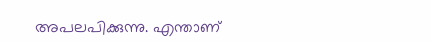അപലപിക്കുന്നു. എന്താണ്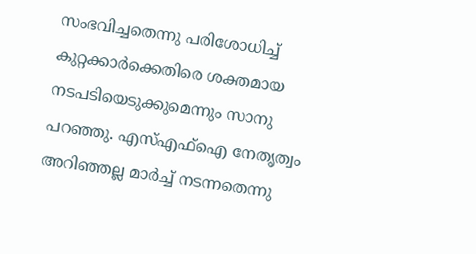സംഭവിച്ചതെന്നു പരിശോധിച്ച് കുറ്റക്കാർക്കെതിരെ ശക്തമായ നടപടിയെടുക്കുമെന്നും സാനു പറഞ്ഞു. എസ്എഫ്ഐ നേതൃത്വം അറിഞ്ഞല്ല മാർച്ച് നടന്നതെന്നു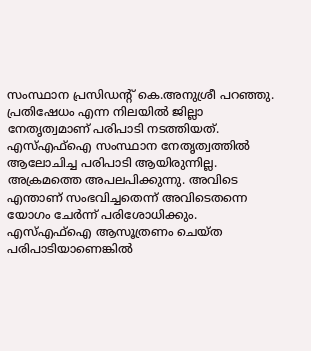സംസ്ഥാന പ്രസിഡന്റ് കെ.അനുശ്രീ പറഞ്ഞു. പ്രതിഷേധം എന്ന നിലയിൽ ജില്ലാ നേതൃത്വമാണ് പരിപാടി നടത്തിയത്. എസ്എഫ്ഐ സംസ്ഥാന നേതൃത്വത്തിൽ ആലോചിച്ച പരിപാടി ആയിരുന്നില്ല. അക്രമത്തെ അപലപിക്കുന്നു. അവിടെ എന്താണ് സംഭവിച്ചതെന്ന് അവിടെതന്നെ യോഗം ചേർന്ന് പരിശോധിക്കും. എസ്എഫ്ഐ ആസൂത്രണം ചെയ്ത പരിപാടിയാണെങ്കിൽ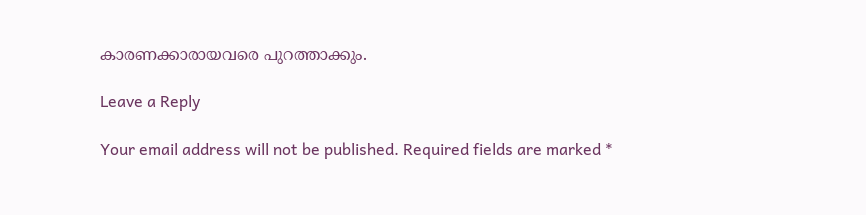കാരണക്കാരായവരെ പുറത്താക്കും.

Leave a Reply

Your email address will not be published. Required fields are marked *